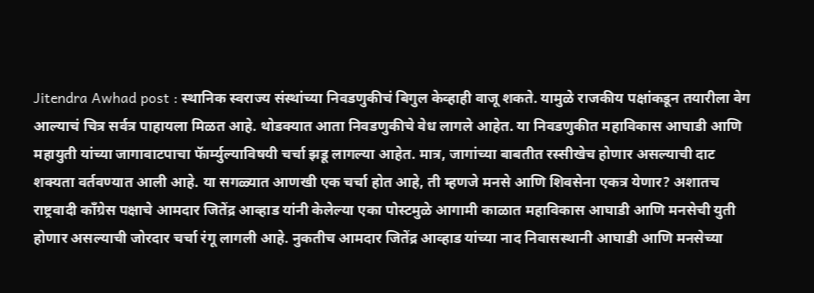Jitendra Awhad post : स्थानिक स्वराज्य संस्थांच्या निवडणुकीचं बिगुल केव्हाही वाजू शकते. यामुळे राजकीय पक्षांकडून तयारीला वेग आल्याचं चित्र सर्वत्र पाहायला मिळत आहे. थोडक्यात आता निवडणुकीचे वेध लागले आहेत. या निवडणुकीत महाविकास आघाडी आणि महायुती यांच्या जागावाटपाचा फॅार्म्युल्याविषयी चर्चा झडू लागल्या आहेत. मात्र, जागांच्या बाबतीत रस्सीखेच होणार असल्याची दाट शक्यता वर्तवण्यात आली आहे. या सगळ्यात आणखी एक चर्चा होत आहे, ती म्हणजे मनसे आणि शिवसेना एकत्र येणार? अशातच राष्ट्रवादी काँग्रेस पक्षाचे आमदार जितेंद्र आव्हाड यांनी केलेल्या एका पोस्टमुळे आगामी काळात महाविकास आघाडी आणि मनसेची युती होणार असल्याची जोरदार चर्चा रंगू लागली आहे. नुकतीच आमदार जितेंद्र आव्हाड यांच्या नाद निवासस्थानी आघाडी आणि मनसेच्या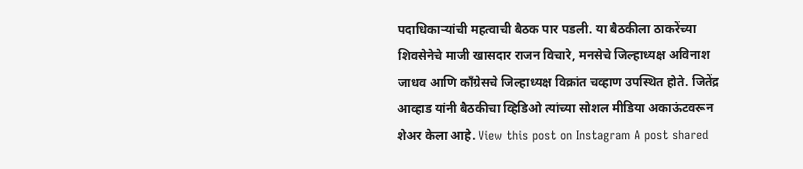पदाधिकाऱ्यांची महत्वाची बैठक पार पडली. या बैठकीला ठाकरेंच्या शिवसेनेचे माजी खासदार राजन विचारे, मनसेचे जिल्हाध्यक्ष अविनाश जाधव आणि काँग्रेसचे जिल्हाध्यक्ष विक्रांत चव्हाण उपस्थित होते. जितेंद्र आव्हाड यांनी बैठकीचा व्हिडिओ त्यांच्या सोशल मीडिया अकाऊंटवरून शेअर केला आहे. View this post on Instagram A post shared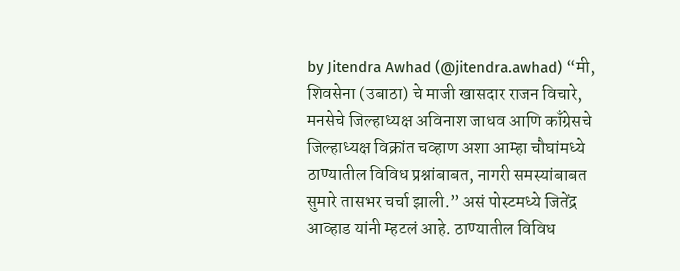by Jitendra Awhad (@jitendra.awhad) “मी, शिवसेना (उबाठा) चे माजी खासदार राजन विचारे, मनसेचे जिल्हाध्यक्ष अविनाश जाधव आणि काँग्रेसचे जिल्हाध्यक्ष विक्रांत चव्हाण अशा आम्हा चौघांमध्ये ठाण्यातील विविध प्रश्नांबाबत, नागरी समस्यांबाबत सुमारे तासभर चर्चा झाली.” असं पोस्टमध्ये जितेंद्र आव्हाड यांनी म्हटलं आहे. ठाण्यातील विविध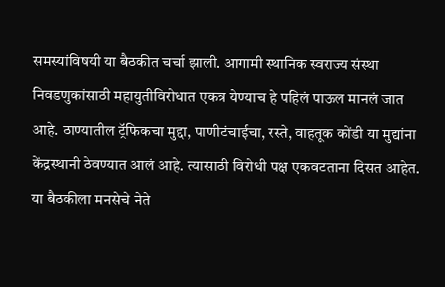समस्यांविषयी या बैठकीत चर्चा झाली. आगामी स्थानिक स्वराज्य संस्था निवडणुकांसाठी महायुतीविरोधात एकत्र येण्याच हे पहिलं पाऊल मानलं जात आहे. ठाण्यातील ट्रॅफिकचा मुद्दा, पाणीटंचाईचा, रस्ते, वाहतूक कोंडी या मुद्यांना केंद्रस्थानी ठेवण्यात आलं आहे. त्यासाठी विरोधी पक्ष एकवटताना दिसत आहेत. या बैठकीला मनसेचे नेते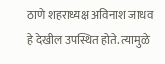ठाणे शहराध्यक्ष अविनाश जाधव हे देखील उपस्थित होते. त्यामुळे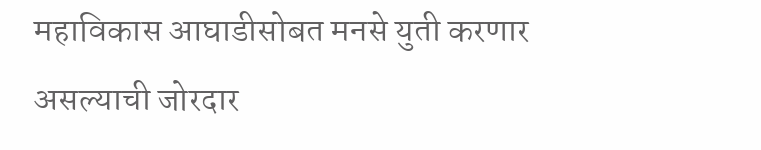महाविकास आघाडीसोबत मनसे युती करणार असल्याची जोरदार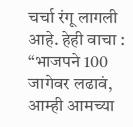चर्चा रंगू लागली आहे. हेही वाचा : “भाजपने 100 जागेवर लढावं, आम्ही आमच्या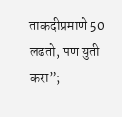ताकदीप्रमाणे 50 लढतो, पण युती करा”;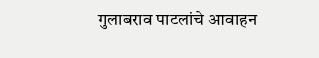गुलाबराव पाटलांचे आवाहन